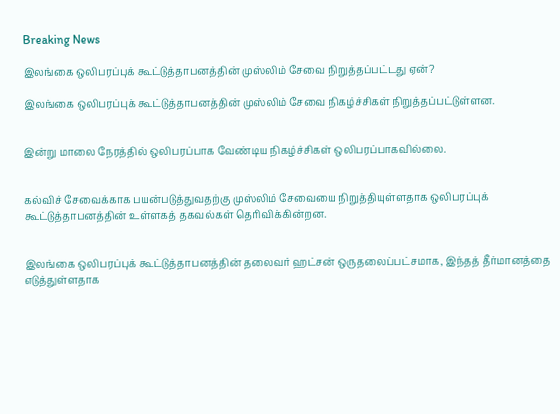Breaking News

இலங்கை ஒலிபரப்புக் கூட்டுத்தாபனத்தின் முஸ்லிம் சேவை நிறுத்தப்பட்டது ஏன்?

இலங்கை ஒலிபரப்புக் கூட்டுத்தாபனத்தின் முஸ்லிம் சேவை நிகழ்ச்சிகள் நிறுத்தப்பட்டுள்ளன.


இன்று மாலை நேரத்தில் ஒலிபரப்பாக வேண்டிய நிகழ்ச்சிகள் ஒலிபரப்பாகவில்லை.


கல்விச் சேவைக்காக பயன்படுத்துவதற்கு முஸ்லிம் சேவையை நிறுத்தியுள்ளதாக ஒலிபரப்புக் கூட்டுத்தாபனத்தின் உள்ளகத் தகவல்கள் தெரிவிக்கின்றன.


இலங்கை ஒலிபரப்புக் கூட்டுத்தாபனத்தின் தலைவர் ஹட்சன் ஒருதலைப்பட்சமாக, இந்தத் தீர்மானத்தை எடுத்துள்ளதாக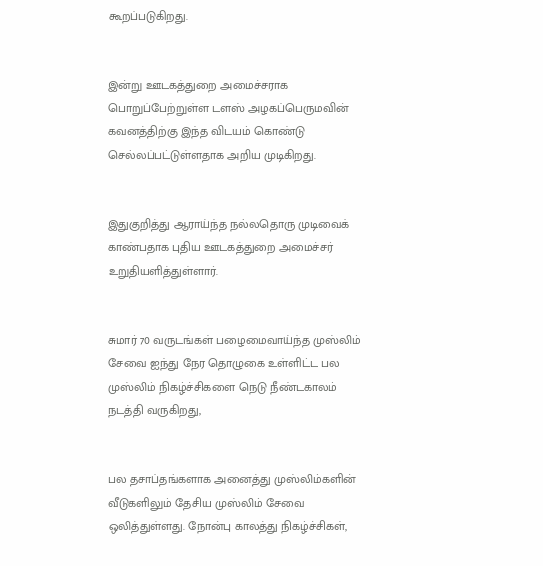கூறப்படுகிறது.


இன்று ஊடகத்துறை அமைச்சராக பொறுப்பேற்றுள்ள டளஸ் அழகப்பெருமவின் கவனத்திற்கு இந்த விடயம் கொண்டு செல்லப்பட்டுள்ளதாக அறிய முடிகிறது.


இதுகுறித்து ஆராய்ந்த நல்லதொரு முடிவைக் காண்பதாக புதிய ஊடகத்துறை அமைச்சர் உறுதியளித்துள்ளார்.


சுமார் 70 வருடங்கள் பழைமைவாய்ந்த முஸ்லிம் சேவை ஐந்து நேர தொழுகை உள்ளிட்ட பல முஸ்லிம் நிகழ்ச்சிகளை நெடு நீண்டகாலம் நடத்தி வருகிறது,


பல தசாப்தங்களாக அனைத்து முஸ்லிம்களின் வீடுகளிலும் தேசிய முஸ்லிம் சேவை ஒலித்துள்ளது. நோன்பு காலத்து நிகழ்ச்சிகள்,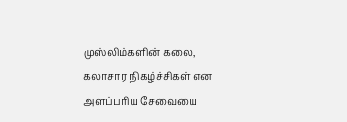முஸ்லிம்களின் கலை, கலாசார நிகழ்ச்சிகள் என அளப்பரிய சேவையை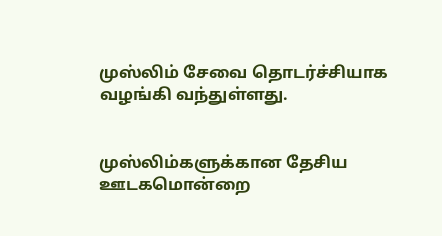முஸ்லிம் சேவை தொடர்ச்சியாக வழங்கி வந்துள்ளது.


முஸ்லிம்களுக்கான தேசிய ஊடகமொன்றை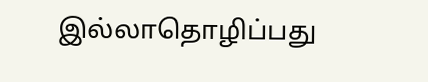இல்லாதொழிப்பது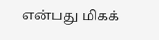என்பது மிகக்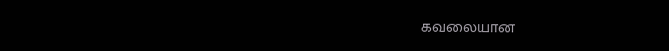கவலையான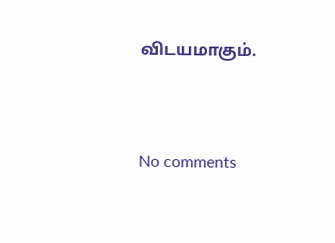விடயமாகும்.




No comments